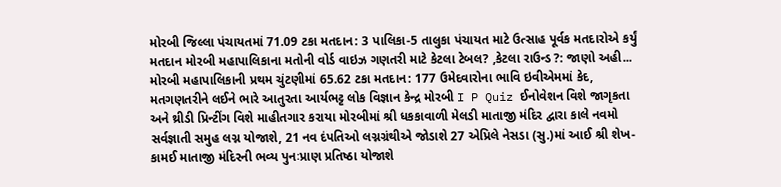મોરબી જિલ્લા પંચાયતમાં 71.09 ટકા મતદાન: 3 પાલિકા-5 તાલુકા પંચાયત માટે ઉત્સાહ પૂર્વક મતદારોએ કર્યું મતદાન મોરબી મહાપાલિકાના મતોની વોર્ડ વાઇઝ ગણતરી માટે કેટલા ટેબલ? ,કેટલા રાઉન્ડ ?: જાણો અહી... મોરબી મહાપાલિકાની પ્રથમ ચુંટણીમાં 65.62 ટકા મતદાન: 177 ઉમેદવારોના ભાવિ ઇવીએમમાં કેદ, મતગણતરીને લઈને ભારે આતુરતા આર્યભટ્ટ લોક વિજ્ઞાન કેન્દ્ર મોરબી I P Quiz ઈનોવેશન વિશે જાગૃકતા અને થ્રીડી પ્રિન્ટીંગ વિશે માહીતગાર કરાયા મોરબીમાં શ્રી ધકકાવાળી મેલડી માતાજી મંદિર દ્વારા કાલે નવમો સર્વજ્ઞાતી સમુહ લગ્ન યોજાશે, 21 નવ દંપતિઓ લગ્નગ્રંથીએ જોડાશે 27 એપ્રિલે નેસડા (સુ.)માં આઈ શ્રી શેખ-કામઈ માતાજી મંદિરની ભવ્ય પુનઃપ્રાણ પ્રતિષ્ઠા યોજાશે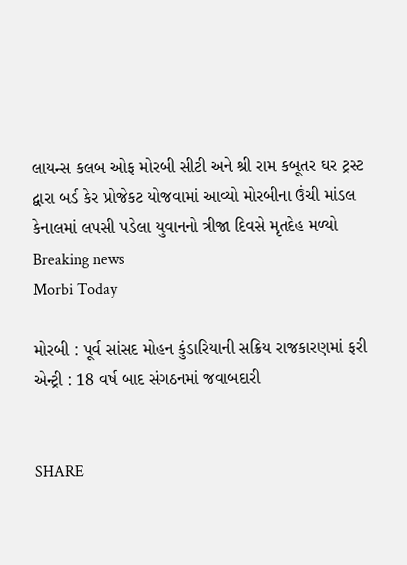લાયન્સ કલબ ઓફ મોરબી સીટી અને શ્રી રામ કબૂતર ઘર ટ્રસ્ટ દ્વારા બર્ડ કેર પ્રોજેકટ યોજવામાં આવ્યો મોરબીના ઉંચી માંડલ કેનાલમાં લપસી પડેલા યુવાનનો ત્રીજા દિવસે મૃતદેહ મળ્યો
Breaking news
Morbi Today

મોરબી : પૂર્વ સાંસદ મોહન કુંડારિયાની સક્રિય રાજકારણમાં ફરી એન્ટ્રી : 18 વર્ષ બાદ સંગઠનમાં જવાબદારી


SHARE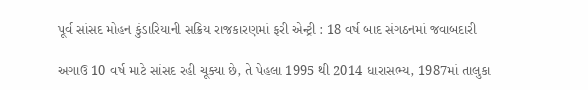પૂર્વ સાંસદ મોહન કુંડારિયાની સક્રિય રાજકારણમાં ફરી એન્ટ્રી : 18 વર્ષ બાદ સંગઠનમાં જવાબદારી

અગાઉ 10 વર્ષ માટે સાંસદ રહી ચૂક્યા છે, તે પેહલા 1995 થી 2014 ધારાસભ્ય, 1987માં તાલુકા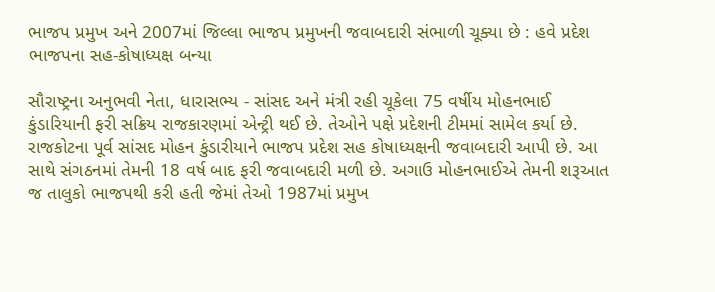ભાજપ પ્રમુખ અને 2007માં જિલ્લા ભાજપ પ્રમુખની જવાબદારી સંભાળી ચૂક્યા છે : હવે પ્રદેશ ભાજપના સહ-કોષાધ્યક્ષ બન્યા

સૌરાષ્ટ્રના અનુભવી નેતા, ધારાસભ્ય - સાંસદ અને મંત્રી રહી ચૂકેલા 75 વર્ષીય મોહનભાઈ કુંડારિયાની ફરી સક્રિય રાજકારણમાં એન્ટ્રી થઈ છે. તેઓને પક્ષે પ્રદેશની ટીમમાં સામેલ કર્યા છે. રાજકોટના પૂર્વ સાંસદ મોહન કુંડારીયાને ભાજપ પ્રદેશ સહ કોષાધ્યક્ષની જવાબદારી આપી છે. આ સાથે સંગઠનમાં તેમની 18 વર્ષ બાદ ફરી જવાબદારી મળી છે. અગાઉ મોહનભાઈએ તેમની શરૂઆત જ તાલુકો ભાજપથી કરી હતી જેમાં તેઓ 1987માં પ્રમુખ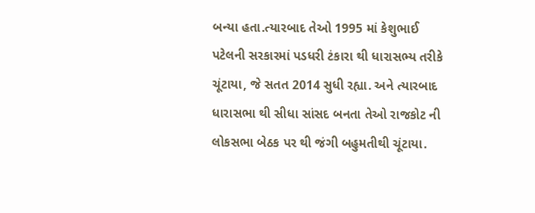બન્યા હતા.ત્યારબાદ તેઓ 1995 માં કેશુભાઈ પટેલની સરકારમાં પડધરી ટંકારા થી ધારાસભ્ય તરીકે ચૂંટાયા, જે સતત 2014 સુધી રહ્યા. અને ત્યારબાદ ધારાસભા થી સીધા સાંસદ બનતા તેઓ રાજકોટ ની લોકસભા બેઠક પર થી જંગી બહુમતીથી ચૂંટાયા.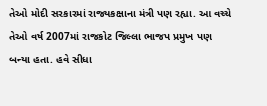તેઓ મોદી સરકારમાં રાજ્યકક્ષાના મંત્રી પણ રહ્યા. આ વચ્ચે તેઓ વર્ષ 2007માં રાજકોટ જિલ્લા ભાજપ પ્રમુખ પણ બન્યા હતા. હવે સીધા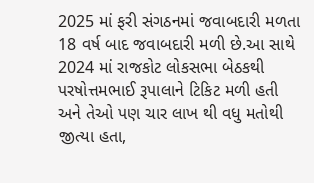2025 માં ફરી સંગઠનમાં જવાબદારી મળતા 18 વર્ષ બાદ જવાબદારી મળી છે.આ સાથે 2024 માં રાજકોટ લોકસભા બેઠકથી પરષોત્તમભાઈ રૂપાલાને ટિકિટ મળી હતી અને તેઓ પણ ચાર લાખ થી વધુ મતોથી જીત્યા હતા,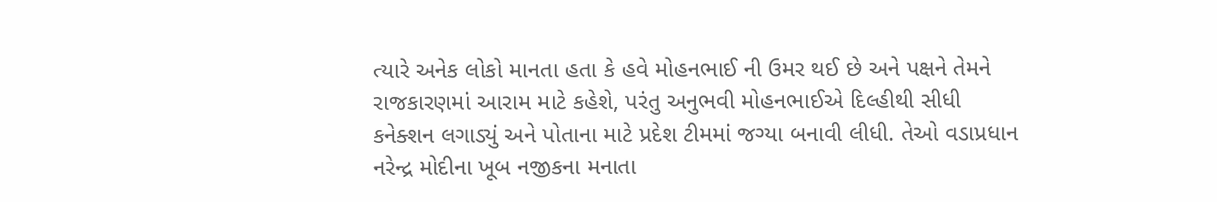ત્યારે અનેક લોકો માનતા હતા કે હવે મોહનભાઈ ની ઉમર થઈ છે અને પક્ષને તેમને રાજકારણમાં આરામ માટે કહેશે, પરંતુ અનુભવી મોહનભાઈએ દિલ્હીથી સીધી કનેક્શન લગાડ્યું અને પોતાના માટે પ્રદેશ ટીમમાં જગ્યા બનાવી લીધી. તેઓ વડાપ્રધાન નરેન્દ્ર મોદીના ખૂબ નજીકના મનાતા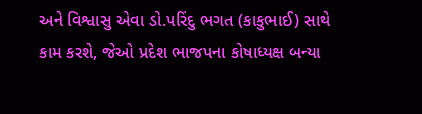અને વિશ્વાસુ એવા ડો.પરિંદુ ભગત (કાકુભાઈ) સાથે કામ કરશે, જેઓ પ્રદેશ ભાજપના કોષાધ્યક્ષ બન્યા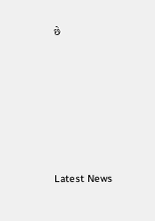છે






Latest News